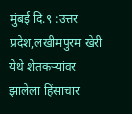मुंबई दि.९ :उत्तर प्रदेश,लखीमपुरम खेरी येथे शेतकऱ्यांवर झालेला हिंसाचार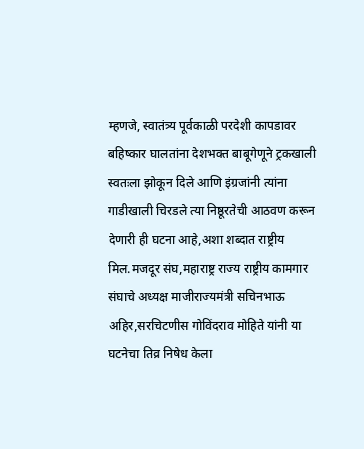म्हणजे, स्वातंत्र्य पूर्वकाळी परदेशी कापडावर बहिष्कार घालतांना देशभक्त बाबूगेणूने ट्रकखाली स्वतःला झोकून दिले आणि इंग्रजांनी त्यांना गाडीखाली चिरडले त्या निष्ठूरतेची आठवण करून देणारी ही घटना आहे,अशा शब्दात राष्ट्रीय मिल.मजदूर संघ,महाराष्ट्र राज्य राष्ट्रीय कामगार संघाचे अध्यक्ष माजीराज्यमंत्री सचिनभाऊ अहिर,सरचिटणीस गोविंदराव मोहिते यांनी या घटनेचा तिव्र निषेध केला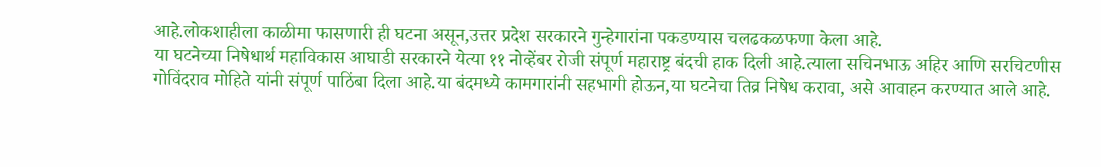आहे.लोकशाहीला काळीमा फासणारी ही घटना असून,उत्तर प्रदेश सरकारने गुन्हेगारांना पकडण्यास चलढकळफणा केला आहे.
या घटनेच्या निषेधार्थ महाविकास आघाडी सरकारने येत्या ११ नोव्हेंबर रोजी संपूर्ण महाराष्ट्र बंदची हाक दिली आहे.त्याला सचिनभाऊ अहिर आणि सरचिटणीस गोविंदराव मोहिते यांनी संपूर्ण पाठिंबा दिला आहे.या बंदमध्ये कामगारांनी सहभागी होऊन,या घटनेचा तिव्र निषेध करावा, असे आवाहन करण्यात आले आहे.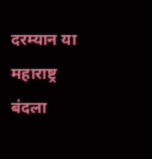दरम्यान या महाराष्ट्र बंदला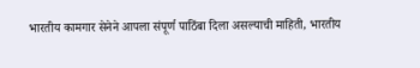भारतीय कामगार सेनेने आपला संपूर्ण पाठिंबा दिला असल्याची माहिती, भारतीय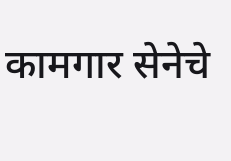कामगार सेनेचे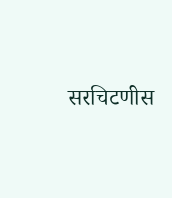सरचिटणीस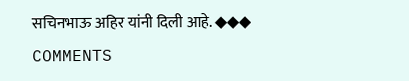सचिनभाऊ अहिर यांनी दिली आहे. ◆◆◆
COMMENTS